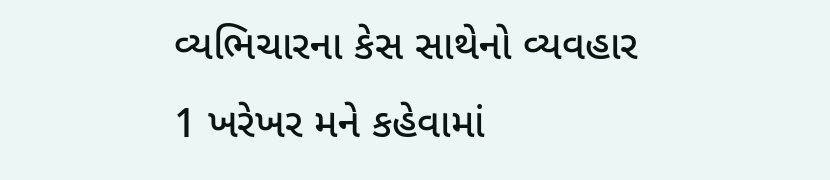વ્યભિચારના કેસ સાથેનો વ્યવહાર
1 ખરેખર મને કહેવામાં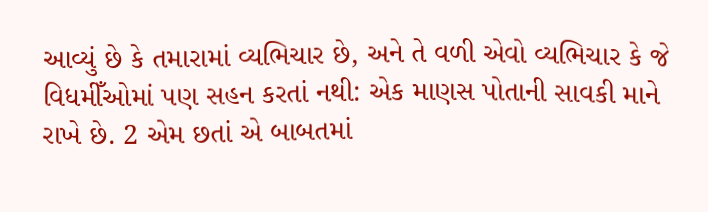આવ્યું છે કે તમારામાં વ્યભિચાર છે, અને તે વળી એવો વ્યભિચાર કે જે વિધમીઁઓમાં પણ સહન કરતાં નથી: એક માણસ પોતાની સાવકી માને રાખે છે. 2 એમ છતાં એ બાબતમાં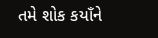તમે શોક કયાઁને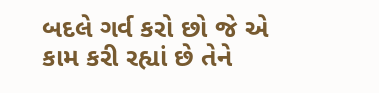બદલે ગર્વ કરો છો જે એ કામ કરી રહ્યાં છે તેને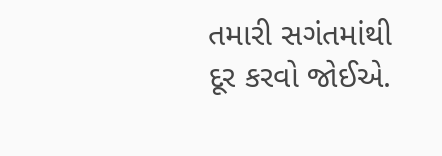તમારી સગંતમાંથી દૂર કરવો જોઈએ.